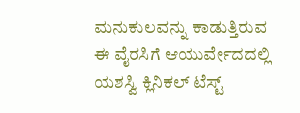ಮನುಕುಲವನ್ನು ಕಾಡುತ್ತಿರುವ ಈ ವೈರಸಿಗೆ ಆಯುರ್ವೇದದಲ್ಲಿ ಯಶಸ್ವಿ ಕ್ಲಿನಿಕಲ್ ಟೆಸ್ಟ್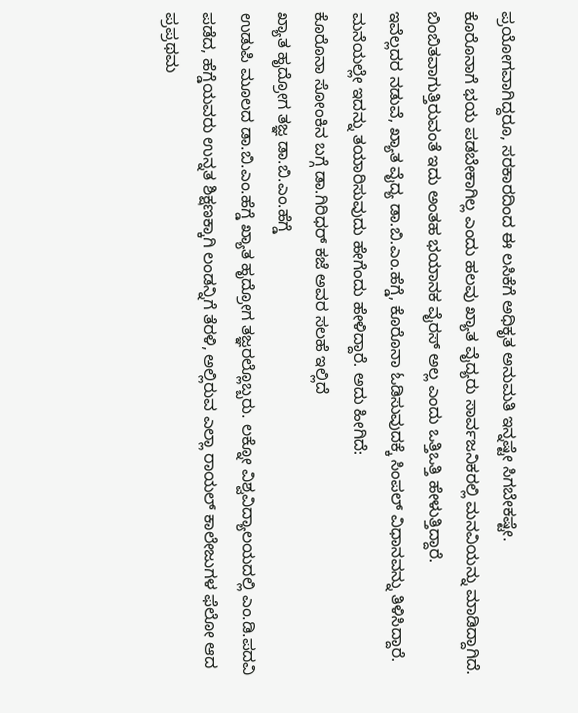ಪ್ರಯೋಗವಾಗಿದ್ದರೂ, ಸರಕಾರದಿಂದ ಈ ಲಸಿಕೆಗೆ ಅಧಿಕೃತ ಅನುಮತಿ ಇನ್ನಷ್ಟೇ ಸಿಗಬೇಕಷ್ಟೇ.
ಕೊರೊನಾಗೆ ಭಯ ಪಡಬೇಕಾಗಿಲ್ಲ ಎಂದು ಹಲವು ಖ್ಯಾತ ವೈದ್ಯರು ಸಾರ್ವಜನಿಕರಲ್ಲಿ ಮನವಿಯನ್ನು ಮಾಡಿದ್ದಾಗಿದೆ.
ಬಿಂಬಿತವಾಗುತ್ತಿರುವಂತೆ ಇದು ಅಂತಹ ಭಯಾನಕ ವೈರಸ್ ಅಲ್ಲ ಎಂದು ಒತ್ತಿಒತ್ತಿ ಹೇಳುತ್ತಿದ್ದಾರೆ.
ಇವೆಲ್ಲದರ ನಡುವೆ, ಖ್ಯಾತ ವೈದ್ಯ ಡಾ.ಬಿ.ಎಂ.ಹೆಗ್ಡೆ, ಕೊರೊನಾ ಓಡಿಸುವುದಕ್ಕೆ ಸಿಂಪಲ್ ವಿಧಾನವನ್ನು ತಿಳಿಸಿದ್ದಾರೆ. ಮನೆಯಲ್ಲೇ ಇದನ್ನು ತಯಾರಿಸುವುದು ಹೇಗೆಂದು ಹೇಳಿದ್ದಾರೆ. ಅದು ಹೀಗಿದೆ:
ಕೊರೊನಾ ಸೋಂಕಿನ ಬಗ್ಗೆ ಡಾ.ಗಿರಿಧರ್ ಕಜೆ ಅವರ ಸಲಹೆ ಇಲ್ಲಿದೆ
ಖ್ಯಾತ ಹೃದ್ರೋಗ ತಜ್ಞ ಡಾ.ಬಿ.ಎಂ.ಹೆಗ್ಡೆ
ಉಡುಪಿ ಮೂಲದ ಡಾ.ಬಿ.ಎಂ.ಹೆಗ್ಡೆ ಖ್ಯಾತ ಹೃದ್ರೋಗ ತಜ್ಞರಲ್ಲೊಬ್ಬರು. ಲಕ್ನೋ ವಿಶ್ವವಿದ್ಯಾಲಯದಲ್ಲಿ ಎಂ.ಡಿ.ಪದವಿ ಪಡೆದ, ಹೆಗ್ಡೆಯವರು ಉನ್ನತ ಶಿಕ್ಷಣಕ್ಕಾಗಿ ಲಂಡನ್ನಿಗೆ ತೆರಳಿ, ಅಲ್ಲಿರುವ ಎಲ್ಲಾ ರಾಯಲ್ ಕಾಲೇಜುಗಳ ಫೆಲೋ ಆದ ಪ್ರಪ್ರಥಮ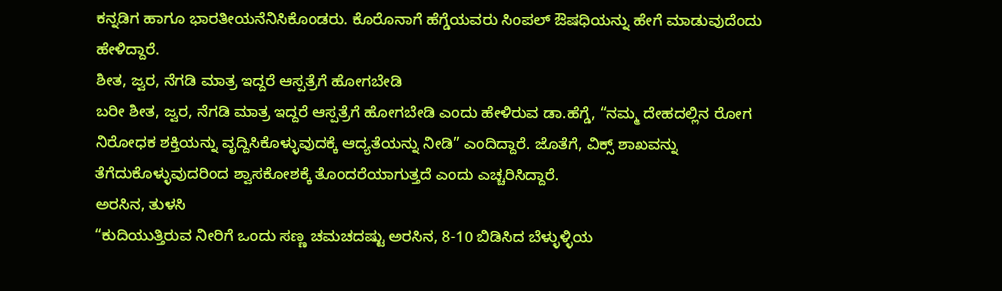ಕನ್ನಡಿಗ ಹಾಗೂ ಭಾರತೀಯನೆನಿಸಿಕೊಂಡರು. ಕೊರೊನಾಗೆ ಹೆಗ್ಡೆಯವರು ಸಿಂಪಲ್ ಔಷಧಿಯನ್ನು ಹೇಗೆ ಮಾಡುವುದೆಂದು ಹೇಳಿದ್ದಾರೆ.
ಶೀತ, ಜ್ವರ, ನೆಗಡಿ ಮಾತ್ರ ಇದ್ದರೆ ಆಸ್ಪತ್ರೆಗೆ ಹೋಗಬೇಡಿ
ಬರೀ ಶೀತ, ಜ್ವರ, ನೆಗಡಿ ಮಾತ್ರ ಇದ್ದರೆ ಆಸ್ಪತ್ರೆಗೆ ಹೋಗಬೇಡಿ ಎಂದು ಹೇಳಿರುವ ಡಾ.ಹೆಗ್ಡೆ, “ನಮ್ಮ ದೇಹದಲ್ಲಿನ ರೋಗ ನಿರೋಧಕ ಶಕ್ತಿಯನ್ನು ವೃದ್ದಿಸಿಕೊಳ್ಳುವುದಕ್ಕೆ ಆದ್ಯತೆಯನ್ನು ನೀಡಿ” ಎಂದಿದ್ದಾರೆ. ಜೊತೆಗೆ, ವಿಕ್ಸ್ ಶಾಖವನ್ನು ತೆಗೆದುಕೊಳ್ಳುವುದರಿಂದ ಶ್ವಾಸಕೋಶಕ್ಕೆ ತೊಂದರೆಯಾಗುತ್ತದೆ ಎಂದು ಎಚ್ಚರಿಸಿದ್ದಾರೆ.
ಅರಸಿನ, ತುಳಸಿ
“ಕುದಿಯುತ್ತಿರುವ ನೀರಿಗೆ ಒಂದು ಸಣ್ಣ ಚಮಚದಷ್ಟು ಅರಸಿನ, 8-10 ಬಿಡಿಸಿದ ಬೆಳ್ಳುಳ್ಳಿಯ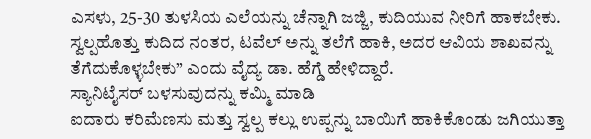ಎಸಳು, 25-30 ತುಳಸಿಯ ಎಲೆಯನ್ನು ಚೆನ್ನಾಗಿ ಜಜ್ಜಿ, ಕುದಿಯುವ ನೀರಿಗೆ ಹಾಕಬೇಕು. ಸ್ವಲ್ಪಹೊತ್ತು ಕುದಿದ ನಂತರ, ಟವೆಲ್ ಅನ್ನು ತಲೆಗೆ ಹಾಕಿ, ಅದರ ಆವಿಯ ಶಾಖವನ್ನು ತೆಗೆದುಕೊಳ್ಳಬೇಕು” ಎಂದು ವೈದ್ಯ ಡಾ. ಹೆಗ್ಡೆ ಹೇಳಿದ್ದಾರೆ.
ಸ್ಯಾನಿಟೈಸರ್ ಬಳಸುವುದನ್ನು ಕಮ್ಮಿ ಮಾಡಿ
ಐದಾರು ಕರಿಮೆಣಸು ಮತ್ತು ಸ್ವಲ್ಪ ಕಲ್ಲು ಉಪ್ಪನ್ನು ಬಾಯಿಗೆ ಹಾಕಿಕೊಂಡು ಜಗಿಯುತ್ತಾ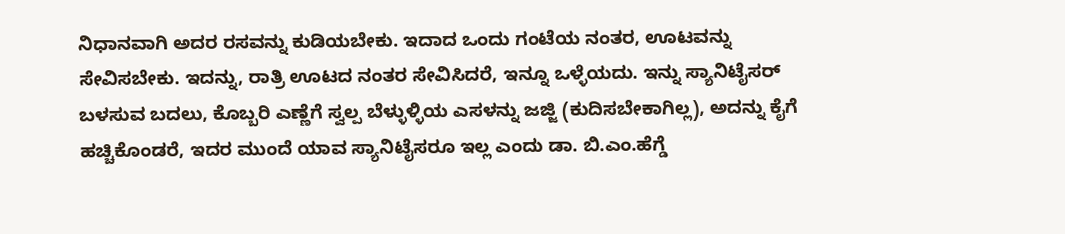ನಿಧಾನವಾಗಿ ಅದರ ರಸವನ್ನು ಕುಡಿಯಬೇಕು. ಇದಾದ ಒಂದು ಗಂಟೆಯ ನಂತರ, ಊಟವನ್ನು ಸೇವಿಸಬೇಕು. ಇದನ್ನು, ರಾತ್ರಿ ಊಟದ ನಂತರ ಸೇವಿಸಿದರೆ, ಇನ್ನೂ ಒಳ್ಳೆಯದು. ಇನ್ನು ಸ್ಯಾನಿಟೈಸರ್ ಬಳಸುವ ಬದಲು, ಕೊಬ್ಬರಿ ಎಣ್ಣೆಗೆ ಸ್ವಲ್ಪ ಬೆಳ್ಳುಳ್ಳಿಯ ಎಸಳನ್ನು ಜಜ್ಜಿ (ಕುದಿಸಬೇಕಾಗಿಲ್ಲ), ಅದನ್ನು ಕೈಗೆ ಹಚ್ಚಿಕೊಂಡರೆ, ಇದರ ಮುಂದೆ ಯಾವ ಸ್ಯಾನಿಟೈಸರೂ ಇಲ್ಲ ಎಂದು ಡಾ. ಬಿ.ಎಂ.ಹೆಗ್ಡೆ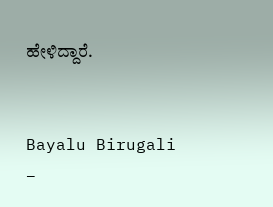ಹೇಳಿದ್ದಾರೆ.


Bayalu Birugali –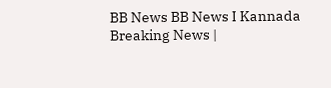BB News BB News I Kannada Breaking News |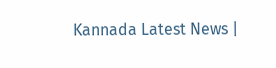Kannada Latest News |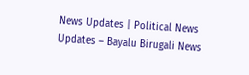News Updates | Political News Updates – Bayalu Birugali News